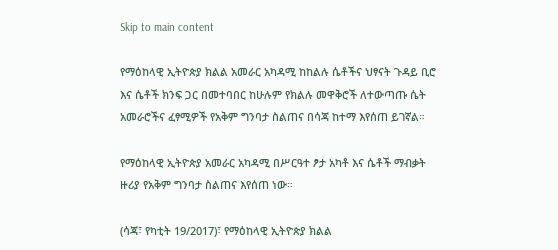Skip to main content

የማዕከላዊ ኢትዮጵያ ክልል አመራር አካዳሚ ከከልሉ ሴቶችና ህፃናት ጉዳይ ቢሮ እና ሴቶች ክንፍ ጋር በመተባበር ከሁሉም የክልሉ መዋቅሮች ለተውጣጡ ሴት አመራሮችና ፈፃሚዎች የአቅም ግንባታ ስልጠና በሳጃ ከተማ እየሰጠ ይገኛል።

የማዕከላዊ ኢትዮጵያ አመራር አካዳሚ በሥርዓተ ፆታ አካቶ እና ሴቶች ማብቃት ዙሪያ የአቅም ግንባታ ስልጠና እየሰጠ ነው።

(ሳጃ፣ የካቲት 19/2017)፣ የማዕከላዊ ኢትዮጵያ ክልል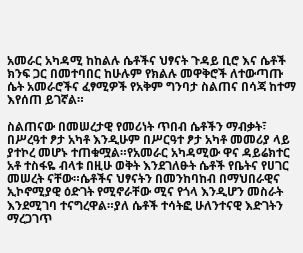አመራር አካዳሚ ከከልሉ ሴቶችና ህፃናት ጉዳይ ቢሮ እና ሴቶች ክንፍ ጋር በመተባበር ከሁሉም የክልሉ መዋቅሮች ለተውጣጡ ሴት አመራሮችና ፈፃሚዎች የአቅም ግንባታ ስልጠና በሳጃ ከተማ እየሰጠ ይገኛል።

ስልጠናው በመሠረታዊ የመሪነት ጥበብ ሴቶችን ማብቃት፣ በሥረዓተ ፆታ አካቶ እንዲሁም በሥርዓተ ፆታ አካቶ መመሪያ ላይ ያተኮረ መሆኑ ተጠቁሟል።የአመራር አካዳሚው ዋና ዳይሬክተር አቶ ተስፋዬ ብላቱ በዚሁ ወቅት እንደገለፁት ሴቶች የቤትና የሀገር መሠረት ናቸው።ሴቶችና ህፃናትን በመንከባከብ በማህበራዊና ኢኮኖሚያዊ ዕድገት የሚኖራቸው ሚና የጎላ እንዲሆን መስራት እንደሚገባ ተናግረዋል።ያለ ሴቶች ተሳትፎ ሁለንተናዊ እድገትን ማረጋገጥ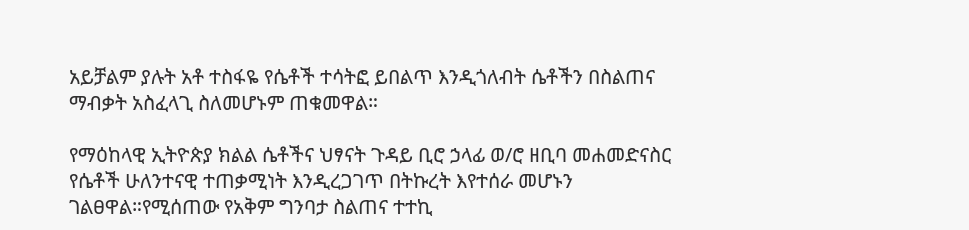አይቻልም ያሉት አቶ ተስፋዬ የሴቶች ተሳትፎ ይበልጥ እንዲጎለብት ሴቶችን በስልጠና ማብቃት አስፈላጊ ስለመሆኑም ጠቁመዋል።

የማዕከላዊ ኢትዮጵያ ክልል ሴቶችና ህፃናት ጉዳይ ቢሮ ኃላፊ ወ/ሮ ዘቢባ መሐመድናስር የሴቶች ሁለንተናዊ ተጠቃሚነት እንዲረጋገጥ በትኩረት እየተሰራ መሆኑን ገልፀዋል።የሚሰጠው የአቅም ግንባታ ስልጠና ተተኪ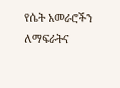የሴት አመራሮችን ለማፍራትና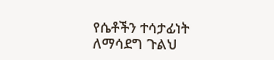የሴቶችን ተሳታፊነት ለማሳደግ ጉልህ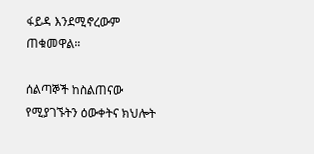ፋይዳ እንደሚኖረውም ጠቁመዋል።

ሰልጣኞች ከስልጠናው የሚያገኙትን ዕውቀትና ክህሎት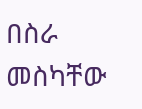በስራ መስካቸው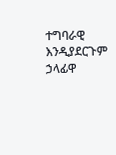ተግባራዊ እንዲያደርጉም ኃላፊዋ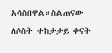አሳስበዋል።ስልጠናው ለሶስት ተከታታይ ቀናት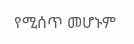የሚሰጥ መሆኑም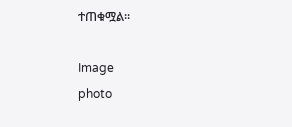ተጠቁሟል።

Image
photo